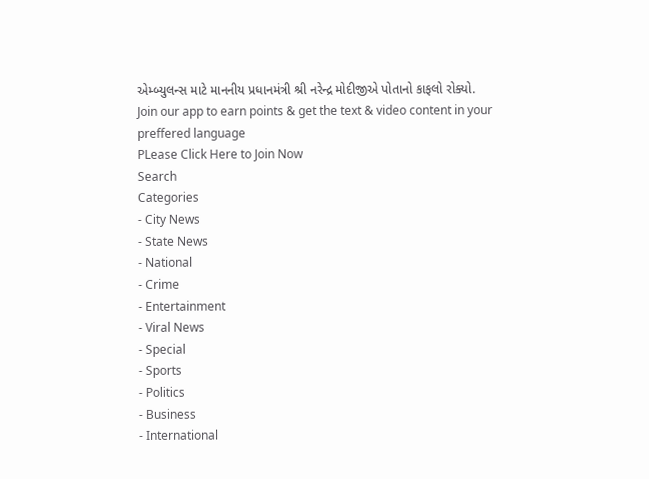એમ્બ્યુલન્સ માટે માનનીય પ્રધાનમંત્રી શ્રી નરેન્દ્ર મોદીજીએ પોતાનો કાફલો રોક્યો.
Join our app to earn points & get the text & video content in your preffered language
PLease Click Here to Join Now
Search
Categories
- City News
- State News
- National
- Crime
- Entertainment
- Viral News
- Special
- Sports
- Politics
- Business
- International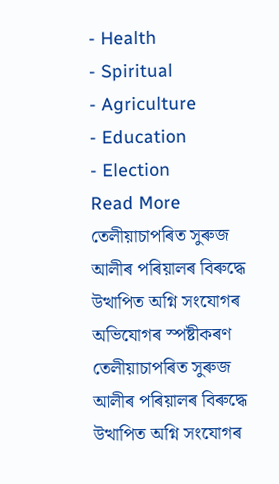- Health
- Spiritual
- Agriculture
- Education
- Election
Read More
তেলীয়াচাপৰিত সুৰুজ আলীৰ পৰিয়ালৰ বিৰুদ্ধে উত্থাপিত অগ্নি সংযোগৰ অভিযোগৰ স্পষ্টীকৰণ
তেলীয়াচাপৰিত সুৰুজ আলীৰ পৰিয়ালৰ বিৰুদ্ধে উত্থাপিত অগ্নি সংযোগৰ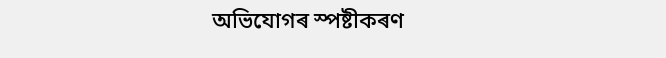অভিযোগৰ স্পষ্টীকৰণ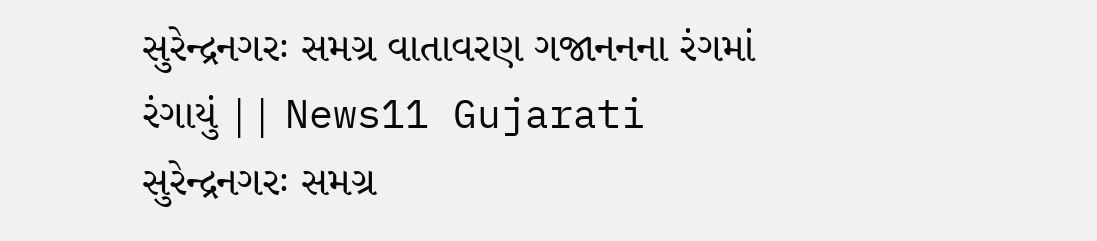સુરેન્દ્રનગરઃ સમગ્ર વાતાવરણ ગજાનનના રંગમાં રંગાયું || News11 Gujarati
સુરેન્દ્રનગરઃ સમગ્ર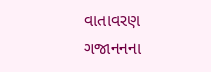વાતાવરણ ગજાનનના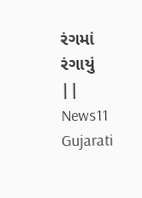રંગમાં રંગાયું || News11 Gujarati